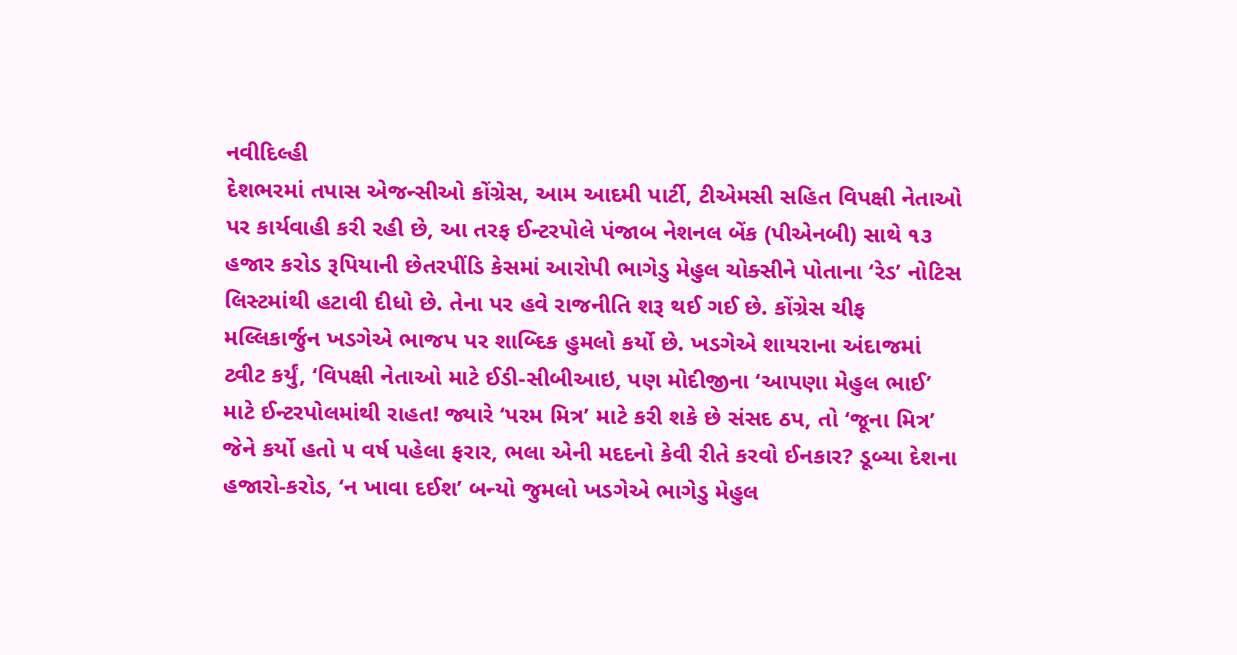નવીદિલ્હી
દેશભરમાં તપાસ એજન્સીઓ કોંગ્રેસ, આમ આદમી પાર્ટી, ટીએમસી સહિત વિપક્ષી નેતાઓ પર કાર્યવાહી કરી રહી છે, આ તરફ ઈન્ટરપોલે પંજાબ નેશનલ બેંક (પીએનબી) સાથે ૧૩ હજાર કરોડ રૂપિયાની છેતરપીંડિ કેસમાં આરોપી ભાગેડુ મેહુલ ચોક્સીને પોતાના ‘રેડ’ નોટિસ લિસ્ટમાંથી હટાવી દીધો છે. તેના પર હવે રાજનીતિ શરૂ થઈ ગઈ છે. કોંગ્રેસ ચીફ મલ્લિકાર્જુન ખડગેએ ભાજપ પર શાબ્દિક હુમલો કર્યો છે. ખડગેએ શાયરાના અંદાજમાં ટ્વીટ કર્યું, ‘વિપક્ષી નેતાઓ માટે ઈડી-સીબીઆઇ, પણ મોદીજીના ‘આપણા મેહુલ ભાઈ’ માટે ઈન્ટરપોલમાંથી રાહત! જ્યારે ‘પરમ મિત્ર’ માટે કરી શકે છે સંસદ ઠપ, તો ‘જૂના મિત્ર’ જેને કર્યો હતો ૫ વર્ષ પહેલા ફરાર, ભલા એની મદદનો કેવી રીતે કરવો ઈનકાર? ડૂબ્યા દેશના હજારો-કરોડ, ‘ન ખાવા દઈશ’ બન્યો જુમલો ખડગેએ ભાગેડુ મેહુલ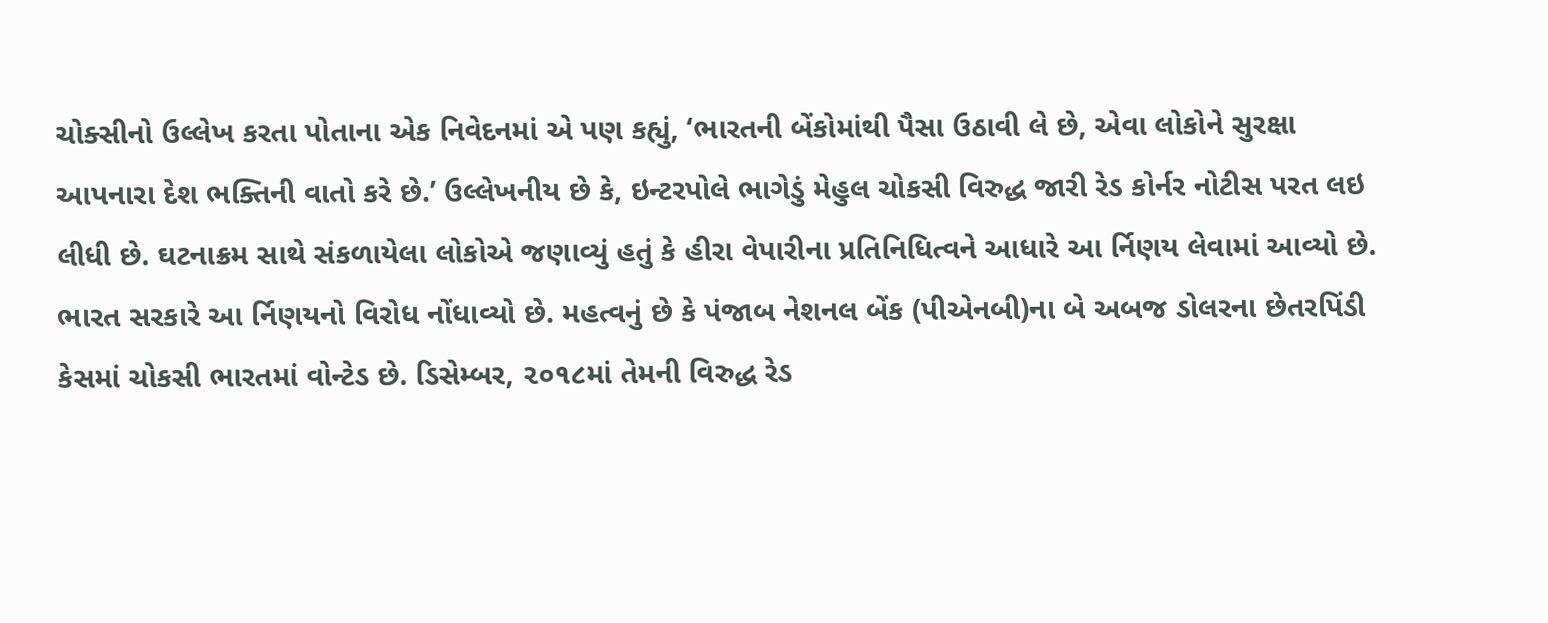ચોક્સીનો ઉલ્લેખ કરતા પોતાના એક નિવેદનમાં એ પણ કહ્યું, ‘ભારતની બેંકોમાંથી પૈસા ઉઠાવી લે છે, એવા લોકોને સુરક્ષા આપનારા દેશ ભક્તિની વાતો કરે છે.’ ઉલ્લેખનીય છે કે, ઇન્ટરપોલે ભાગેડું મેહુલ ચોકસી વિરુદ્ધ જારી રેડ કોર્નર નોટીસ પરત લઇ લીધી છે. ઘટનાક્રમ સાથે સંકળાયેલા લોકોએ જણાવ્યું હતું કે હીરા વેપારીના પ્રતિનિધિત્વને આધારે આ ર્નિણય લેવામાં આવ્યો છે. ભારત સરકારે આ ર્નિણયનો વિરોધ નોંધાવ્યો છે. મહત્વનું છે કે પંજાબ નેશનલ બેંક (પીએનબી)ના બે અબજ ડોલરના છેતરપિંડી કેસમાં ચોકસી ભારતમાં વોન્ટેડ છે. ડિસેમ્બર, ૨૦૧૮માં તેમની વિરુદ્ધ રેડ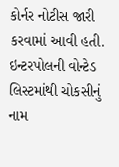કોર્નર નોટીસ જારી કરવામાં આવી હતી. ઇન્ટરપોલની વોન્ટેડ લિસ્ટમાંથી ચોકસીનું નામ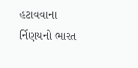હટાવવાના ર્નિણયનો ભારત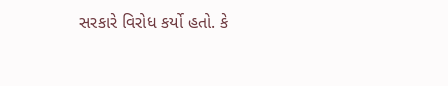સરકારે વિરોધ કર્યો હતો. કે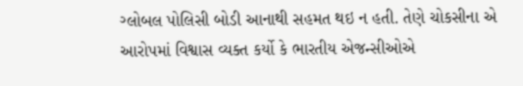ગ્લોબલ પોલિસી બોડી આનાથી સહમત થઇ ન હતી. તેણે ચોકસીના એ આરોપમાં વિશ્વાસ વ્યક્ત કર્યો કે ભારતીય એજન્સીઓએ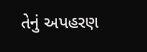તેનું અપહરણ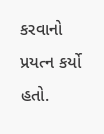કરવાનો પ્રયત્ન કર્યો હતો.